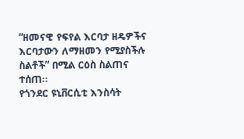“ዘመናዊ የፍየል እርባታ ዘዴዎችና እርባታውን ለማዘመን የሚያስችሉ ስልቶች” በሚል ርዕስ ስልጠና ተሰጠ፡፡
የጎንደር ዩኒቨርሲቲ እንስሳት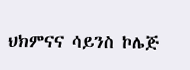ህክምናና ሳይንስ ኮሌጅ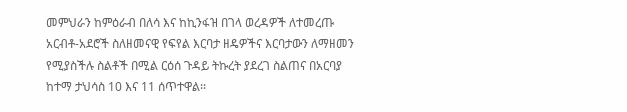መምህራን ከምዕራብ በለሳ እና ከኪንፋዝ በገላ ወረዳዎች ለተመረጡ አርብቶ-አደሮች ስለዘመናዊ የፍየል እርባታ ዘዴዎችና እርባታውን ለማዘመን የሚያስችሉ ስልቶች በሚል ርዕሰ ጉዳይ ትኩረት ያደረገ ስልጠና በአርባያ ከተማ ታህሳስ 10 እና 11 ሰጥተዋል፡፡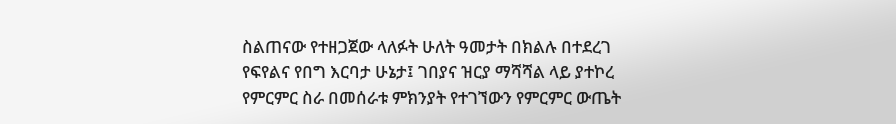ስልጠናው የተዘጋጀው ላለፉት ሁለት ዓመታት በክልሉ በተደረገ የፍየልና የበግ እርባታ ሁኔታ፤ ገበያና ዝርያ ማሻሻል ላይ ያተኮረ የምርምር ስራ በመሰራቱ ምክንያት የተገኘውን የምርምር ውጤት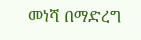መነሻ በማድረግ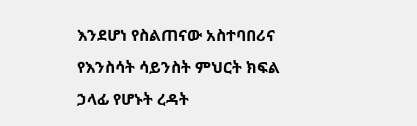እንደሆነ የስልጠናው አስተባበሪና የእንስሳት ሳይንስት ምህርት ክፍል ኃላፊ የሆኑት ረዳት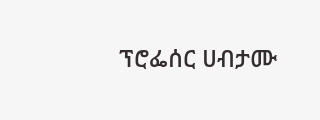ፕሮፌሰር ሀብታሙ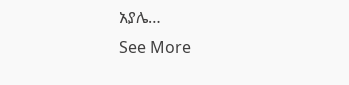አያሌ…
See More